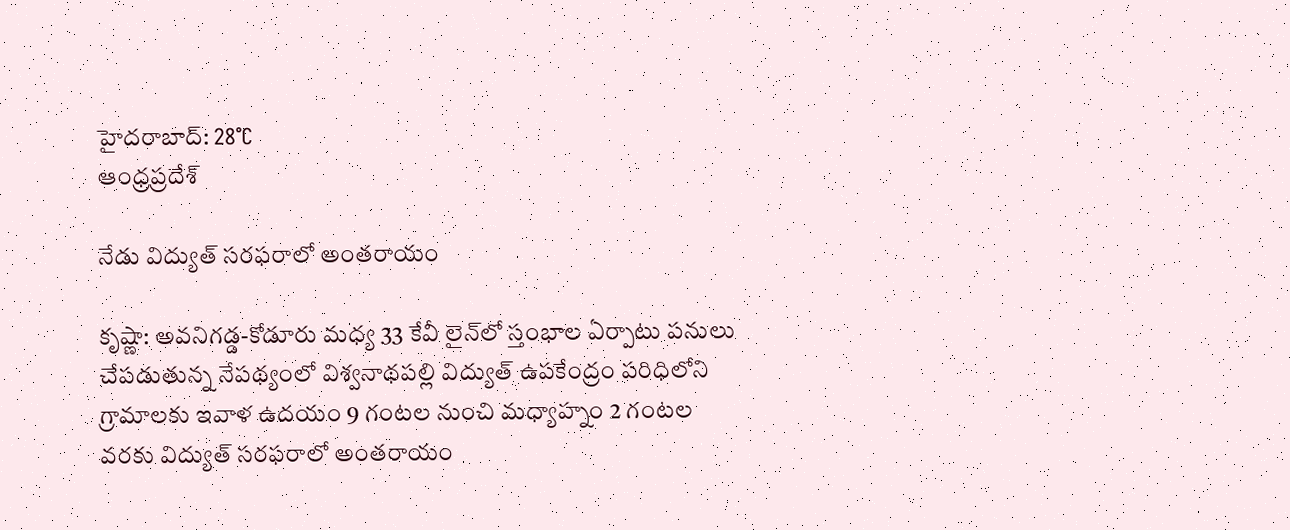హైదరాబాద్: 28°C
ఆంధ్రప్రదేశ్

నేడు విద్యుత్ సరఫరాలో అంతరాయం

కృష్ణా: అవనిగడ్డ-కోడూరు మధ్య 33 కేవీ లైన్‌లో స్తంభాల ఏర్పాటు పనులు చేపడుతున్న నేపథ్యంలో విశ్వనాథపల్లి విద్యుత్ ఉపకేంద్రం పరిధిలోని గ్రామాలకు ఇవాళ ఉదయం 9 గంటల నుంచి మధ్యాహ్నం 2 గంటల వరకు విద్యుత్ సరఫరాలో అంతరాయం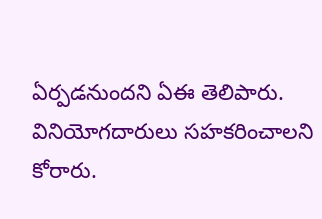ఏర్పడనుందని ఏఈ తెలిపారు. వినియోగదారులు సహకరించాలని కోరారు.